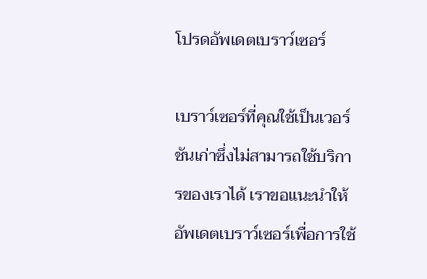โปรดอัพเดตเบราว์เซอร์

เบราว์เซอร์ที่คุณใช้เป็นเวอร์ชันเก่าซึ่งไม่สามารถใช้บริการของเราได้ เราขอแนะนำให้อัพเดตเบราว์เซอร์เพื่อการใช้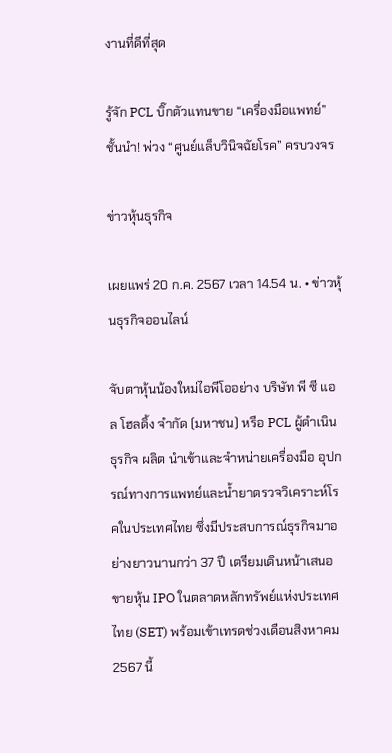งานที่ดีที่สุด

รู้จัก PCL บิ๊กตัวแทนขาย “เครื่องมือแพทย์” ชั้นนำ! พ่วง “ศูนย์แล็บวินิจฉัยโรค” ครบวงจร

ข่าวหุ้นธุรกิจ

เผยแพร่ 20 ก.ค. 2567 เวลา 14.54 น. • ข่าวหุ้นธุรกิจออนไลน์

จับตาหุ้นน้องใหม่ไอพีโออย่าง บริษัท พี ซี แอล โฮลดิ้ง จำกัด (มหาชน) หรือ PCL ผู้ดำเนินธุรกิจ ผลิต นำเข้าและจำหน่ายเครื่องมือ อุปกรณ์ทางการแพทย์และน้ำยาตรวจวิเคราะห์โรคในประเทศไทย ซึ่งมีประสบการณ์ธุรกิจมาอย่างยาวนานกว่า 37 ปี เตรียมเดินหน้าเสนอขายหุ้น IPO ในตลาดหลักทรัพย์แห่งประเทศไทย (SET) พร้อมเข้าเทรดช่วงเดือนสิงหาคม 2567 นี้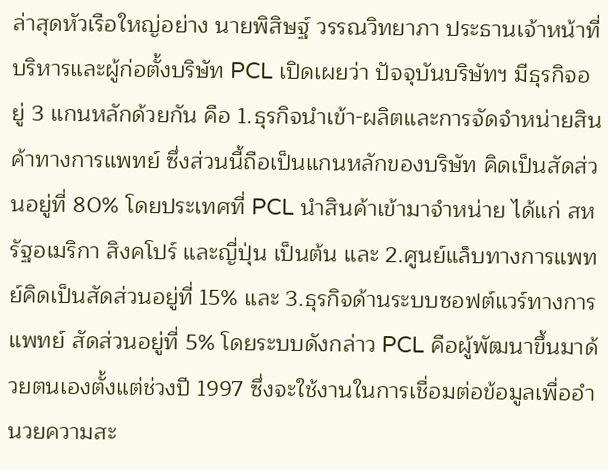ล่าสุดหัวเรือใหญ่อย่าง นายพิสิษฐ์ วรรณวิทยาภา ประธานเจ้าหน้าที่บริหารและผู้ก่อตั้งบริษัท PCL เปิดเผยว่า ปัจจุบันบริษัทฯ มีธุรกิจอยู่ 3 แกนหลักด้วยกัน คือ 1.ธุรกิจนำเข้า-ผลิตและการจัดจำหน่ายสินค้าทางการแพทย์ ซึ่งส่วนนี้ถือเป็นแกนหลักของบริษัท คิดเป็นสัดส่วนอยู่ที่ 80% โดยประเทศที่ PCL นำสินค้าเข้ามาจำหน่าย ได้แก่ สหรัฐอเมริกา สิงคโปร์ และญี่ปุ่น เป็นต้น และ 2.ศูนย์แล็บทางการแพทย์คิดเป็นสัดส่วนอยู่ที่ 15% และ 3.ธุรกิจด้านระบบซอฟต์แวร์ทางการแพทย์ สัดส่วนอยู่ที่ 5% โดยระบบดังกล่าว PCL คือผู้พัฒนาขึ้นมาด้วยตนเองตั้งแต่ช่วงปี 1997 ซึ่งจะใช้งานในการเชื่อมต่อข้อมูลเพื่ออำนวยความสะ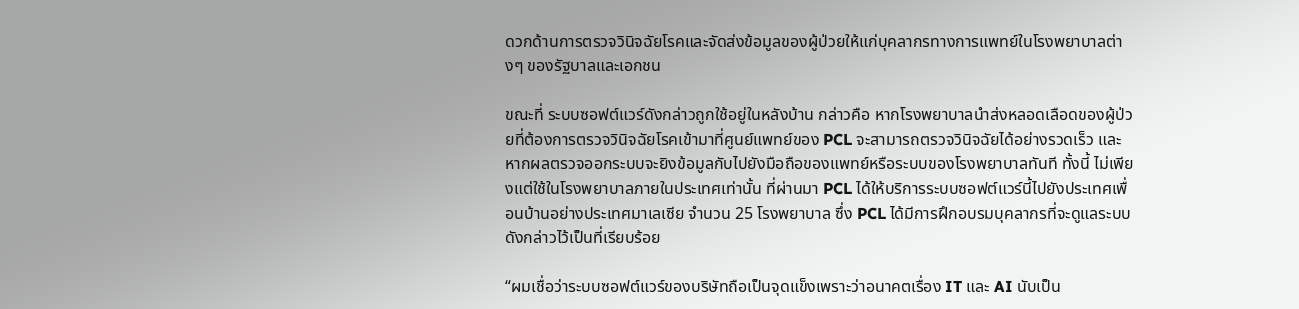ดวกด้านการตรวจวินิจฉัยโรคและจัดส่งข้อมูลของผู้ป่วยให้แก่บุคลากรทางการแพทย์ในโรงพยาบาลต่างๆ ของรัฐบาลและเอกชน

ขณะที่ ระบบซอฟต์แวร์ดังกล่าวถูกใช้อยู่ในหลังบ้าน กล่าวคือ หากโรงพยาบาลนำส่งหลอดเลือดของผู้ป่วยที่ต้องการตรวจวินิจฉัยโรคเข้ามาที่ศูนย์แพทย์ของ PCL จะสามารถตรวจวินิจฉัยได้อย่างรวดเร็ว และหากผลตรวจออกระบบจะยิงข้อมูลกับไปยังมือถือของแพทย์หรือระบบของโรงพยาบาลทันที ทั้งนี้ ไม่เพียงแต่ใช้ในโรงพยาบาลภายในประเทศเท่านั้น ที่ผ่านมา PCL ได้ให้บริการระบบซอฟต์แวร์นี้ไปยังประเทศเพื่อนบ้านอย่างประเทศมาเลเซีย จำนวน 25 โรงพยาบาล ซึ่ง PCL ได้มีการฝึกอบรมบุคลากรที่จะดูแลระบบดังกล่าวไว้เป็นที่เรียบร้อย

“ผมเชื่อว่าระบบซอฟต์แวร์ของบริษัทถือเป็นจุดแข็งเพราะว่าอนาคตเรื่อง IT และ AI นับเป็น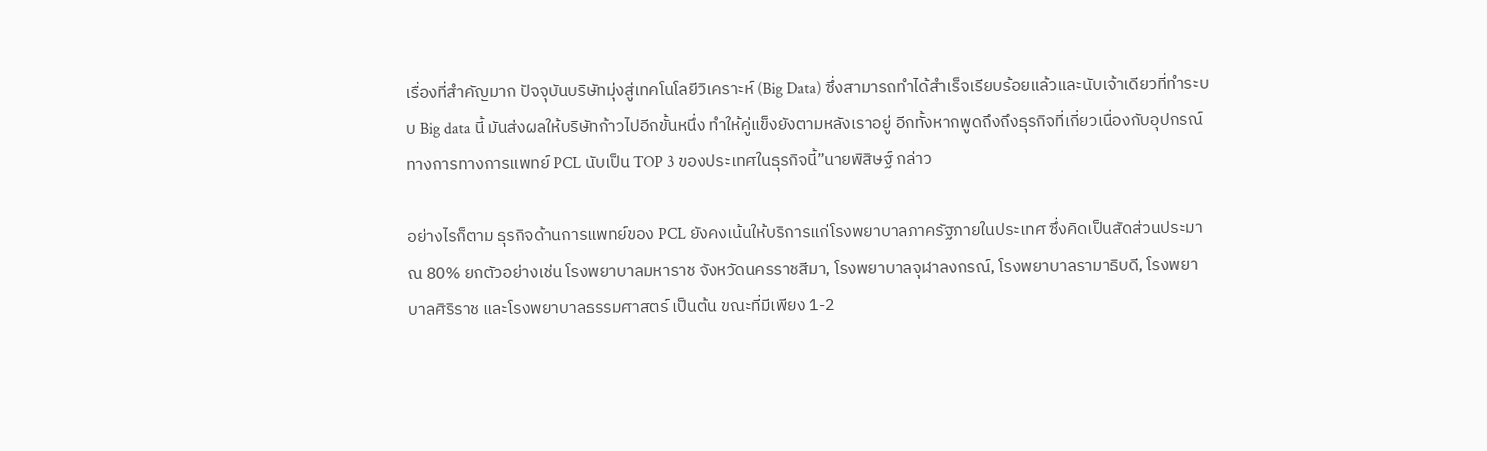เรื่องที่สำคัญมาก ปัจจุบันบริษัทมุ่งสู่เทคโนโลยีวิเคราะห์ (Big Data) ซึ่งสามารถทำได้สำเร็จเรียบร้อยแล้วและนับเจ้าเดียวที่ทำระบบ Big data นี้ มันส่งผลให้บริษัทก้าวไปอีกขั้นหนึ่ง ทำให้คู่แข็งยังตามหลังเราอยู่ อีกทั้งหากพูดถึงถึงธุรกิจที่เกี่ยวเนื่องกับอุปกรณ์ทางการทางการแพทย์ PCL นับเป็น TOP 3 ของประเทศในธุรกิจนี้”นายพิสิษฐ์ กล่าว

อย่างไรก็ตาม ธุรกิจด้านการแพทย์ของ PCL ยังคงเน้นให้บริการแก่โรงพยาบาลภาครัฐภายในประเทศ ซึ่งคิดเป็นสัดส่วนประมาณ 80% ยกตัวอย่างเช่น โรงพยาบาลมหาราช จังหวัดนครราชสีมา, โรงพยาบาลจุฬาลงกรณ์, โรงพยาบาลรามาธิบดี, โรงพยาบาลศิริราช และโรงพยาบาลธรรมศาสตร์ เป็นต้น ขณะที่มีเพียง 1-2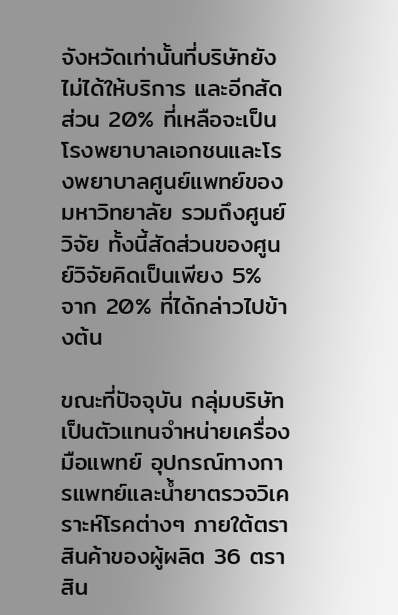จังหวัดเท่านั้นที่บริษัทยังไม่ได้ให้บริการ และอีกสัดส่วน 20% ที่เหลือจะเป็นโรงพยาบาลเอกชนและโรงพยาบาลศูนย์แพทย์ของมหาวิทยาลัย รวมถึงศูนย์วิจัย ทั้งนี้สัดส่วนของศูนย์วิจัยคิดเป็นเพียง 5% จาก 20% ที่ได้กล่าวไปข้างต้น

ขณะที่ปัจจุบัน กลุ่มบริษัทเป็นตัวแทนจำหน่ายเครื่องมือแพทย์ อุปกรณ์ทางการแพทย์และน้ำยาตรวจวิเคราะห์โรคต่างๆ ภายใต้ตราสินค้าของผู้ผลิต 36 ตราสิน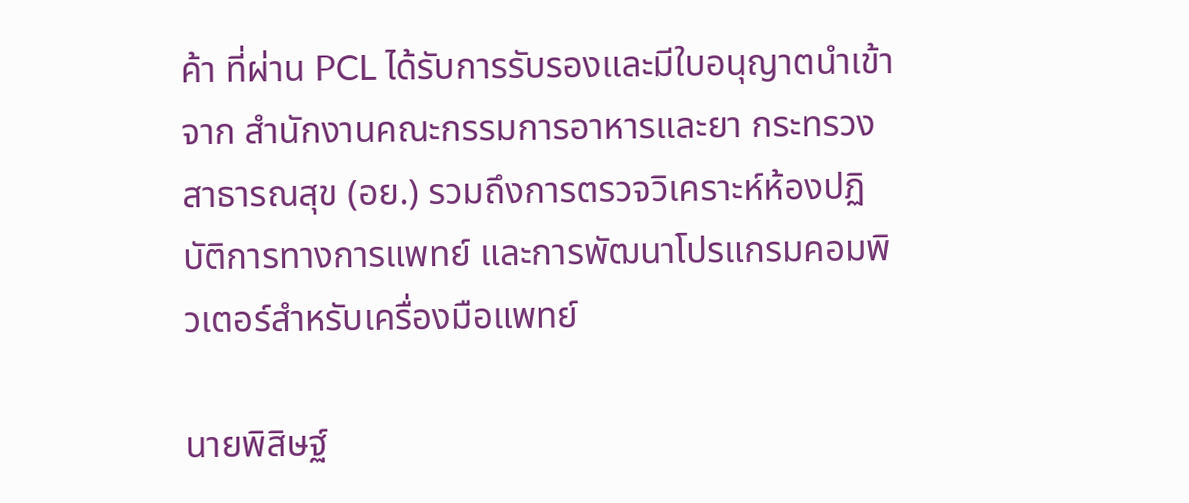ค้า ที่ผ่าน PCL ได้รับการรับรองและมีใบอนุญาตนำเข้าจาก สำนักงานคณะกรรมการอาหารและยา กระทรวงสาธารณสุข (อย.) รวมถึงการตรวจวิเคราะห์ห้องปฏิบัติการทางการแพทย์ และการพัฒนาโปรแกรมคอมพิวเตอร์สำหรับเครื่องมือแพทย์

นายพิสิษฐ์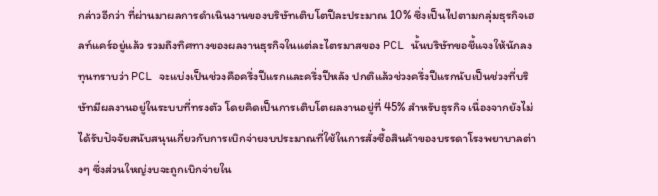กล่าวอีกว่า ที่ผ่านมาผลการดำเนินงานของบริษัทเติบโตปีละประมาณ 10% ซึ่งเป็นไปตามกลุ่มธุรกิจเฮลท์แคร์อยู่แล้ว รวมถึงทิศทางของผลงานธุรกิจในแต่ละไตรมาสของ PCL นั้นบริษัทขอชี้แจงให้นักลงทุนทราบว่า PCL จะแบ่งเป็นช่วงคือครึ่งปีแรกและครึ่งปีหลัง ปกติแล้วช่วงครึ่งปีแรกนับเป็นช่วงที่บริษัทมีผลงานอยู่ในระบบที่ทรงตัว โดยคิดเป็นการเติบโตผลงานอยู่ที่ 45% สำหรับธุรกิจ เนื่องจากยังไม่ได้รับปัจจัยสนับสนุนเกี่ยวกับการเบิกจ่ายงบประมาณที่ใช้ในการสั่งซื้อสินค้าของบรรดาโรงพยาบาลต่างๆ ซึ่งส่วนใหญ่งบจะถูกเบิกจ่ายใน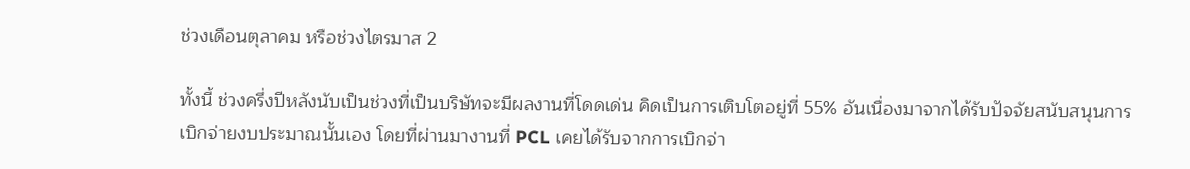ช่วงเดือนตุลาคม หรือช่วงไตรมาส 2

ทั้งนี้ ช่วงครึ่งปีหลังนับเป็นช่วงที่เป็นบริษัทจะมีผลงานที่โดดเด่น คิดเป็นการเติบโตอยู่ที่ 55% อันเนื่องมาจากได้รับปัจจัยสนับสนุนการเบิกจ่ายงบประมาณนั้นเอง โดยที่ผ่านมางานที่ PCL เคยได้รับจากการเบิกจ่า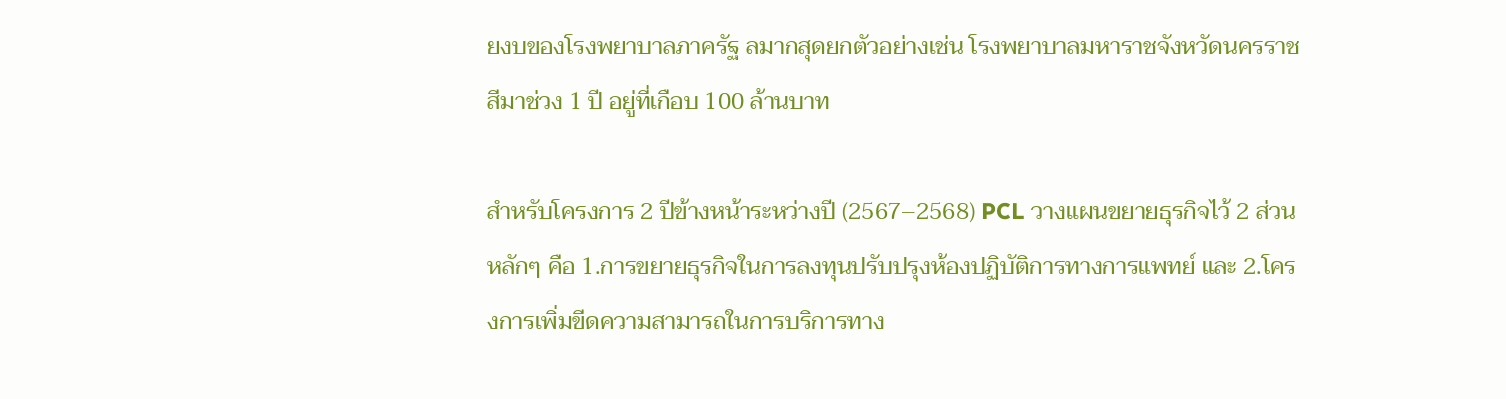ยงบของโรงพยาบาลภาครัฐ ลมากสุดยกตัวอย่างเช่น โรงพยาบาลมหาราชจังหวัดนครราชสีมาช่วง 1 ปี อยู่ที่เกือบ 100 ล้านบาท

สำหรับโครงการ 2 ปีข้างหน้าระหว่างปี (2567–2568) PCL วางแผนขยายธุรกิจไว้ 2 ส่วนหลักๆ คือ 1.การขยายธุรกิจในการลงทุนปรับปรุงห้องปฏิบัติการทางการแพทย์ และ 2.โครงการเพิ่มขีดความสามารถในการบริการทาง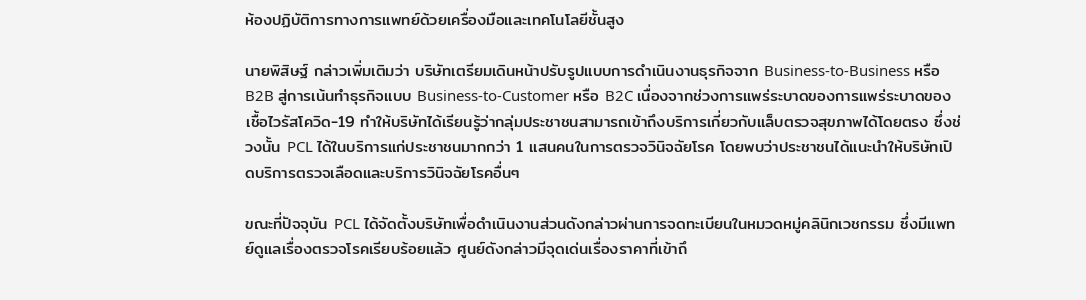ห้องปฏิบัติการทางการแพทย์ด้วยเครื่องมือและเทคโนโลยีชั้นสูง

นายพิสิษฐ์ กล่าวเพิ่มเติมว่า บริษัทเตรียมเดินหน้าปรับรูปแบบการดำเนินงานธุรกิจจาก Business-to-Business หรือ B2B สู่การเน้นทำธุรกิจแบบ Business-to-Customer หรือ B2C เนื่องจากช่วงการแพร่ระบาดของการแพร่ระบาดของเชื้อไวรัสโควิด-19 ทำให้บริษัทได้เรียนรู้ว่ากลุ่มประชาชนสามารถเข้าถึงบริการเกี่ยวกับแล็บตรวจสุขภาพได้โดยตรง ซึ่งช่วงนั้น PCL ได้ในบริการแก่ประชาชนมากกว่า 1 แสนคนในการตรวจวินิจฉัยโรค โดยพบว่าประชาชนได้แนะนำให้บริษัทเปิดบริการตรวจเลือดและบริการวินิจฉัยโรคอื่นๆ

ขณะที่ปัจจุบัน PCL ได้จัดตั้งบริษัทเพื่อดำเนินงานส่วนดังกล่าวผ่านการจดทะเบียนในหมวดหมู่คลินิกเวชกรรม ซึ่งมีแพทย์ดูแลเรื่องตรวจโรคเรียบร้อยแล้ว ศูนย์ดังกล่าวมีจุดเด่นเรื่องราคาที่เข้าถึ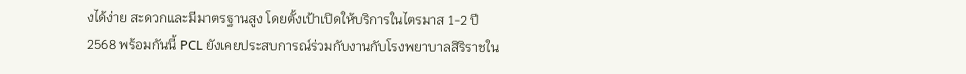งได้ง่าย สะดวกและมีมาตรฐานสูง โดยตั้งเป้าเปิดให้บริการในไตรมาส 1-2 ปี 2568 พร้อมกันนี้ PCL ยังเคยประสบการณ์ร่วมกับงานกับโรงพยาบาลสิริราชใน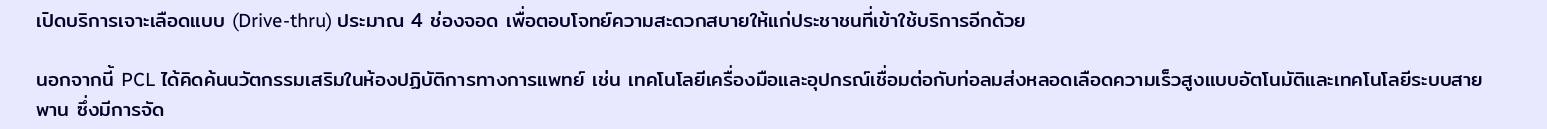เปิดบริการเจาะเลือดแบบ (Drive-thru) ประมาณ 4 ช่องจอด เพื่อตอบโจทย์ความสะดวกสบายให้แก่ประชาชนที่เข้าใช้บริการอีกด้วย

นอกจากนี้ PCL ได้คิดค้นนวัตกรรมเสริมในห้องปฏิบัติการทางการแพทย์ เช่น เทคโนโลยีเครื่องมือและอุปกรณ์เชื่อมต่อกับท่อลมส่งหลอดเลือดความเร็วสูงแบบอัตโนมัติและเทคโนโลยีระบบสายพาน ซึ่งมีการจัด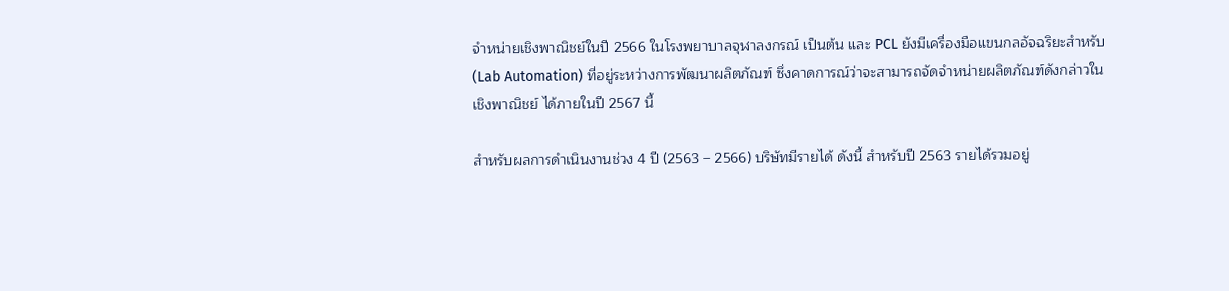จำหน่ายเชิงพาณิชย์ในปี 2566 ในโรงพยาบาลจุฬาลงกรณ์ เป็นต้น และ PCL ยังมีเครื่องมือแขนกลอัจฉริยะสำหรับ (Lab Automation) ที่อยู่ระหว่างการพัฒนาผลิตภัณฑ์ ซึ่งคาดการณ์ว่าจะสามารถจัดจำหน่ายผลิตภัณฑ์ดังกล่าวในเชิงพาณิชย์ ได้ภายในปี 2567 นี้

สำหรับผลการดำเนินงานช่วง 4 ปี (2563 – 2566) บริษัทมีรายได้ ดังนี้ สำหรับปี 2563 รายได้รวมอยู่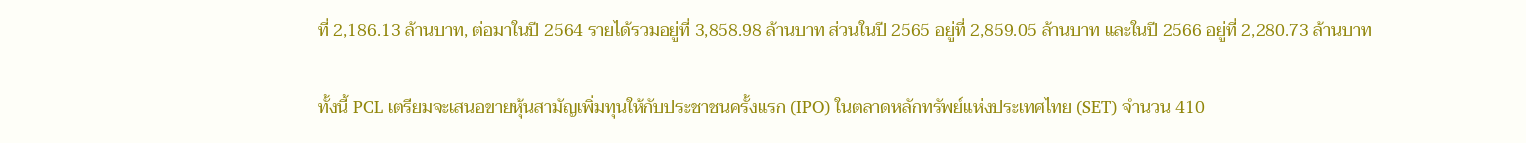ที่ 2,186.13 ล้านบาท, ต่อมาในปี 2564 รายได้รวมอยู่ที่ 3,858.98 ล้านบาท ส่วนในปี 2565 อยู่ที่ 2,859.05 ล้านบาท และในปี 2566 อยู่ที่ 2,280.73 ล้านบาท

ทั้งนี้ PCL เตรียมจะเสนอขายหุ้นสามัญเพิ่มทุนให้กับประชาชนครั้งแรก (IPO) ในตลาดหลักทรัพย์แห่งประเทศไทย (SET) จำนวน 410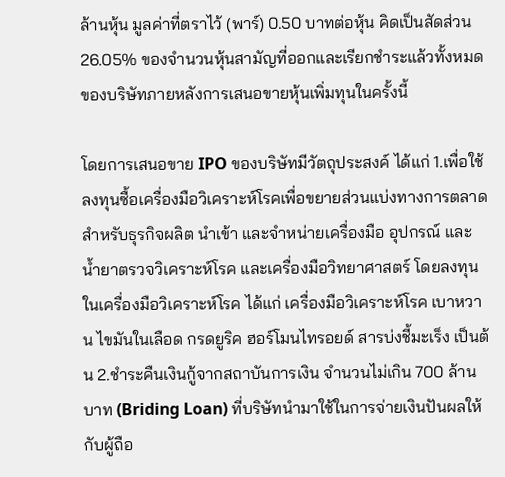ล้านหุ้น มูลค่าที่ตราไว้ (พาร์) 0.50 บาทต่อหุ้น คิดเป็นสัดส่วน 26.05% ของจำนวนหุ้นสามัญที่ออกและเรียกชำระแล้วทั้งหมดของบริษัทภายหลังการเสนอขายหุ้นเพิ่มทุนในครั้งนี้

โดยการเสนอขาย IPO ของบริษัทมีวัตถุประสงค์ ได้แก่ 1.เพื่อใช้ลงทุนซื้อเครื่องมือวิเคราะห์โรคเพื่อขยายส่วนแบ่งทางการตลาดสำหรับธุรกิจผลิต นำเข้า และจำหน่ายเครื่องมือ อุปกรณ์ และน้ำยาตรวจวิเคราะห์โรค และเครื่องมือวิทยาศาสตร์ โดยลงทุนในเครื่องมือวิเคราะห์โรค ได้แก่ เครื่องมือวิเคราะห์โรค เบาหวาน ไขมันในเลือด กรดยูริค ฮอร์โมนไทรอยด์ สารบ่งชี้มะเร็ง เป็นต้น 2.ชำระคืนเงินกู้จากสถาบันการเงิน จำนวนไม่เกิน 700 ล้านบาท (Briding Loan) ที่บริษัทนำมาใช้ในการจ่ายเงินปันผลให้กับผู้ถือ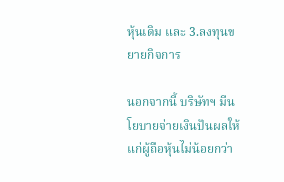หุ้นเดิม และ 3.ลงทุนขยายกิจการ

นอกจากนี้ บริษัทฯ มีนโยบายจ่ายเงินปันผลให้แก่ผู้ถือหุ้นไม่น้อยกว่า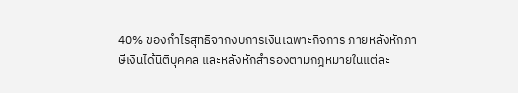40% ของกำไรสุทธิจากงบการเงินเฉพาะกิจการ ภายหลังหักภาษีเงินได้นิติบุคคล และหลังหักสำรองตามกฎหมายในแต่ละ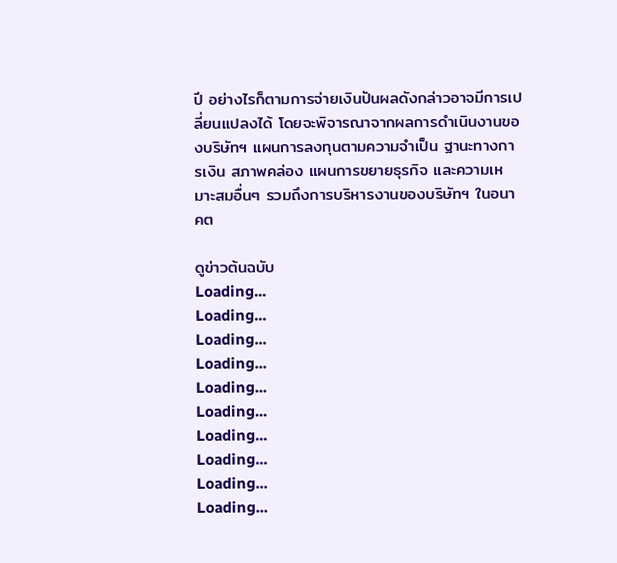ปี อย่างไรก็ตามการจ่ายเงินปันผลดังกล่าวอาจมีการเปลี่ยนแปลงได้ โดยจะพิจารณาจากผลการดำเนินงานของบริษัทฯ แผนการลงทุนตามความจำเป็น ฐานะทางการเงิน สภาพคล่อง แผนการขยายธุรกิจ และความเหมาะสมอื่นๆ รวมถึงการบริหารงานของบริษัทฯ ในอนาคต

ดูข่าวต้นฉบับ
Loading...
Loading...
Loading...
Loading...
Loading...
Loading...
Loading...
Loading...
Loading...
Loading...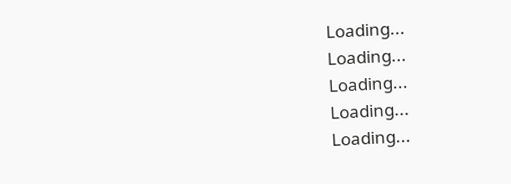Loading...
Loading...
Loading...
Loading...
Loading...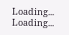Loading...
Loading...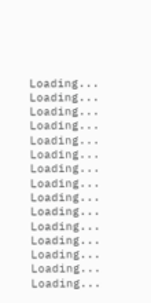Loading...
Loading...
Loading...
Loading...
Loading...
Loading...
Loading...
Loading...
Loading...
Loading...
Loading...
Loading...
Loading...
Loading...
Loading...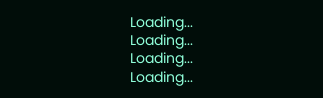Loading...
Loading...
Loading...
Loading...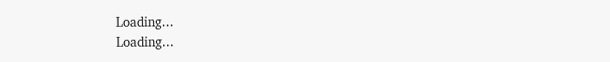Loading...
Loading...